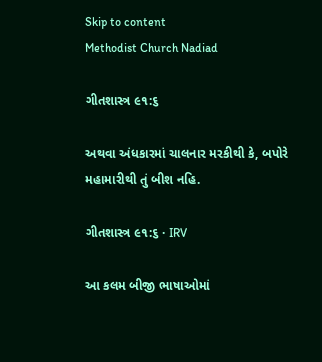Skip to content
Methodist Church Nadiad

ગીતશાસ્ત્ર ૯૧:૬

અથવા અંધકારમાં ચાલનાર મરકીથી કે, બપોરે મહામારીથી તું બીશ નહિ.

ગીતશાસ્ત્ર ૯૧:૬ · IRV

આ કલમ બીજી ભાષાઓમાં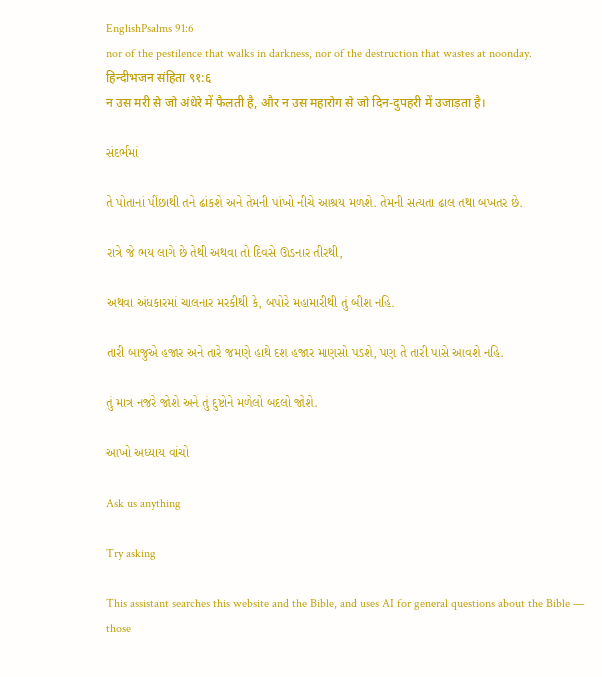EnglishPsalms 91:6
nor of the pestilence that walks in darkness, nor of the destruction that wastes at noonday.
हिन्दीभजन संहिता ९१:६
न उस मरी से जो अंधेरे में फैलती है, और न उस महारोग से जो दिन-दुपहरी में उजाड़ता है।

સંદર્ભમાં

તે પોતાનાં પીંછાથી તને ઢાંકશે અને તેમની પાંખો નીચે આશ્રય મળશે. તેમની સત્યતા ઢાલ તથા બખતર છે.

રાત્રે જે ભય લાગે છે તેથી અથવા તો દિવસે ઊડનાર તીરથી,

અથવા અંધકારમાં ચાલનાર મરકીથી કે, બપોરે મહામારીથી તું બીશ નહિ.

તારી બાજુએ હજાર અને તારે જમણે હાથે દશ હજાર માણસો પડશે, પણ તે તારી પાસે આવશે નહિ.

તું માત્ર નજરે જોશે અને તું દુષ્ટોને મળેલો બદલો જોશે.

આખો અધ્યાય વાંચો

Ask us anything

Try asking

This assistant searches this website and the Bible, and uses AI for general questions about the Bible — those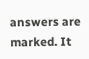answers are marked. It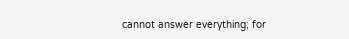cannot answer everything; for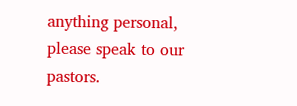anything personal, please speak to our pastors.